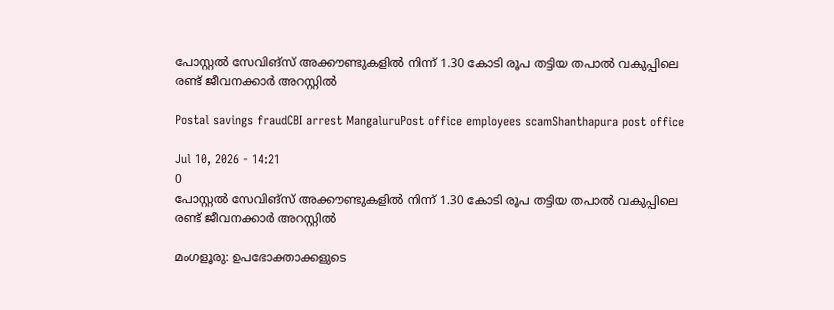പോസ്റ്റൽ സേവിങ്സ് അക്കൗണ്ടുകളിൽ നിന്ന് 1.30 കോടി രൂപ തട്ടിയ തപാൽ വകുപ്പിലെ രണ്ട് ജീവനക്കാർ അറസ്റ്റിൽ

Postal savings fraudCBI arrest MangaluruPost office employees scamShanthapura post office

Jul 10, 2026 - 14:21
0
പോസ്റ്റൽ സേവിങ്സ് അക്കൗണ്ടുകളിൽ നിന്ന് 1.30 കോടി രൂപ തട്ടിയ തപാൽ വകുപ്പിലെ രണ്ട് ജീവനക്കാർ അറസ്റ്റിൽ

മംഗളൂരു: ഉപഭോക്താക്കളുടെ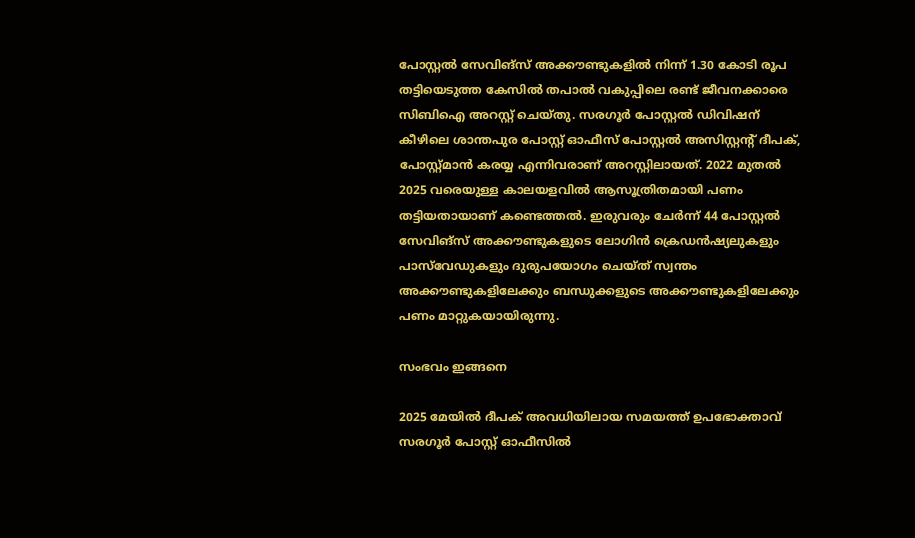പോസ്റ്റൽ സേവിങ്സ് അക്കൗണ്ടുകളിൽ നിന്ന് 1.30 കോടി രൂപ തട്ടിയെടുത്ത കേസിൽ തപാൽ വകുപ്പിലെ രണ്ട് ജീവനക്കാരെ സിബിഐ അറസ്റ്റ് ചെയ്തു. സരഗൂർ പോസ്റ്റൽ ഡിവിഷന് കീഴിലെ ശാന്തപുര പോസ്റ്റ് ഓഫീസ് പോസ്റ്റൽ അസിസ്റ്റന്റ് ദീപക്, പോസ്റ്റ്മാൻ കരയ്യ എന്നിവരാണ് അറസ്റ്റിലായത്. 2022 മുതൽ 2025 വരെയുള്ള കാലയളവിൽ ആസൂത്രിതമായി പണം തട്ടിയതായാണ് കണ്ടെത്തൽ. ഇരുവരും ചേർന്ന് 44 പോസ്റ്റൽ സേവിങ്സ് അക്കൗണ്ടുകളുടെ ലോഗിൻ ക്രെഡൻഷ്യലുകളും പാസ്‌വേഡുകളും ദുരുപയോഗം ചെയ്ത് സ്വന്തം അക്കൗണ്ടുകളിലേക്കും ബന്ധുക്കളുടെ അക്കൗണ്ടുകളിലേക്കും പണം മാറ്റുകയായിരുന്നു.

സംഭവം ഇങ്ങനെ

2025 മേയിൽ ദീപക് അവധിയിലായ സമയത്ത് ഉപഭോക്താവ് സരഗൂർ പോസ്റ്റ് ഓഫീസിൽ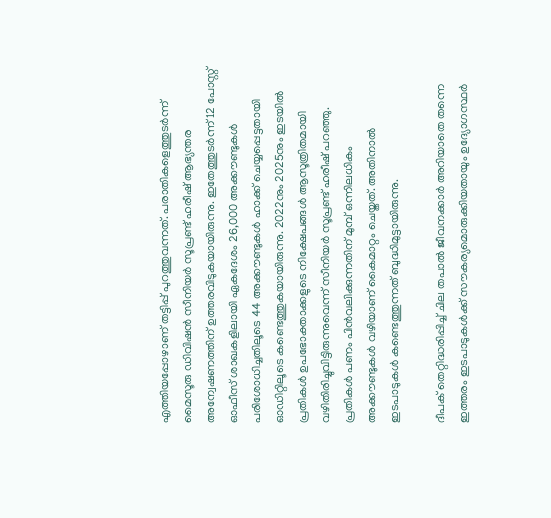എത്തിയപ്പോഴാണ് തട്ടിപ്പ് പുറത്തുവന്നത്. പരാതികളെത്തുടർന്ന് മൈസൂരു ഡിവിഷൻ സീനിയർ സൂപ്രണ്ട് ഹരീഷ് ആഭ്യന്തര അന്വേഷണത്തിന് ഉത്തരവിടുകയായിരുന്നു. ഇതേത്തുടർന്ന് 12 പോസ്റ്റ് ഓഫീസ് ശാഖകളിലായി ഏകദേശം 26,000 അക്കൗണ്ടുകൾ പരിശോധിച്ചതിലൂടെ 44 അക്കൗണ്ടുകൾ ഹാക്ക് ചെയ്യപ്പെട്ടതായി ഓഡിറ്റിലൂടെ കണ്ടെത്തുകയായിരുന്നു. 2022നും 2025നും ഇടയിൽ പ്രതികൾ ഉപഭോക്താക്കളുടെ നിക്ഷേപങ്ങൾ ആസൂത്രിതമായി വഴിതിരിച്ചുവിട്ടിരുന്നുവെന്ന് സീനിയർ സൂപ്രണ്ട് ഹരീഷ് പറഞ്ഞു. പ്രതികൾ പണം പിൻവലിക്കുന്നതിന് മുമ്പ് ഒന്നിലധികം അക്കൗണ്ടുകൾ വഴിയാണ് കൈമാറ്റം ചെയ്തത്. അതിനാൽ ഇടപാടുകൾ കണ്ടെത്തുന്നത് ബുദ്ധിമുട്ടായിരുന്നു.

ദീപക് തെറ്റിദ്ധരിപ്പിച്ച് ചില തപാൽ ജീവനക്കാർ അറിയാതെ തന്നെ ഇത്തരം ഇടപാടുകൾക്ക് സൗകര്യമൊരുക്കിയതായും ഉദ്യോഗസ്ഥർ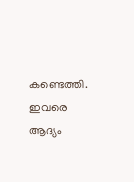കണ്ടെത്തി. ഇവരെ ആദ്യം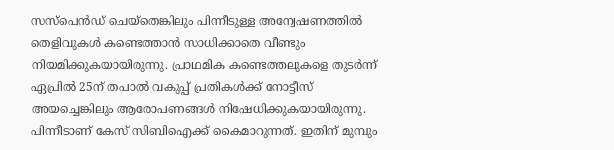സസ്പെൻഡ് ചെയ്തെങ്കിലും പിന്നീടുള്ള അന്വേഷണത്തിൽ തെളിവുകൾ കണ്ടെത്താൻ സാധിക്കാതെ വീണ്ടും നിയമിക്കുകയായിരുന്നു. പ്രാഥമിക കണ്ടെത്തലുകളെ തുടർന്ന് ഏപ്രിൽ 25ന് തപാൽ വകുപ്പ് പ്രതികൾക്ക് നോട്ടീസ് അയച്ചെങ്കിലും ആരോപണങ്ങൾ നിഷേധിക്കുകയായിരുന്നു. പിന്നീടാണ് കേസ് സിബിഐക്ക് കൈമാറുന്നത്. ഇതിന് മുമ്പും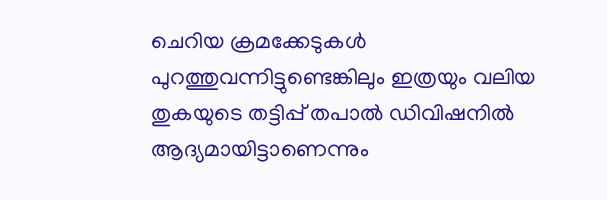ചെറിയ ക്രമക്കേടുകൾ പുറത്തുവന്നിട്ടുണ്ടെങ്കിലും ഇത്രയും വലിയ തുകയുടെ തട്ടിപ്പ് തപാൽ ഡിവിഷനിൽ ആദ്യമായിട്ടാണെന്നും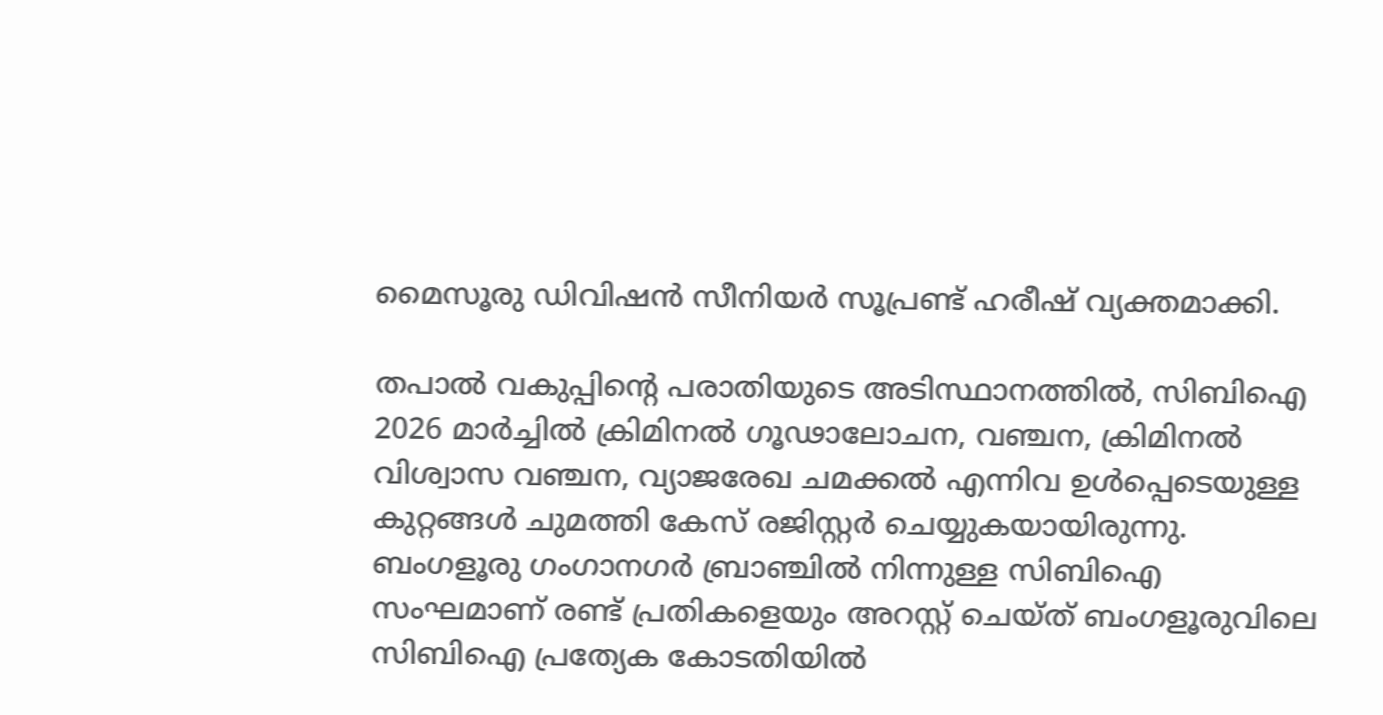മൈസൂരു ഡിവിഷൻ സീനിയർ സൂപ്രണ്ട് ഹരീഷ് വ്യക്തമാക്കി.

തപാൽ വകുപ്പിന്റെ പരാതിയുടെ അടിസ്ഥാനത്തിൽ, സിബിഐ 2026 മാർച്ചിൽ ക്രിമിനൽ ഗൂഢാലോചന, വഞ്ചന, ക്രിമിനൽ വിശ്വാസ വഞ്ചന, വ്യാജരേഖ ചമക്കൽ എന്നിവ ഉൾപ്പെടെയുള്ള കുറ്റങ്ങൾ ചുമത്തി കേസ് രജിസ്റ്റർ ചെയ്യുകയായിരുന്നു. ബംഗളൂരു ഗംഗാനഗർ ബ്രാഞ്ചിൽ നിന്നുള്ള സിബിഐ സംഘമാണ് രണ്ട് പ്രതികളെയും അറസ്റ്റ് ചെയ്ത് ബംഗളൂരുവിലെ സിബിഐ പ്രത്യേക കോടതിയിൽ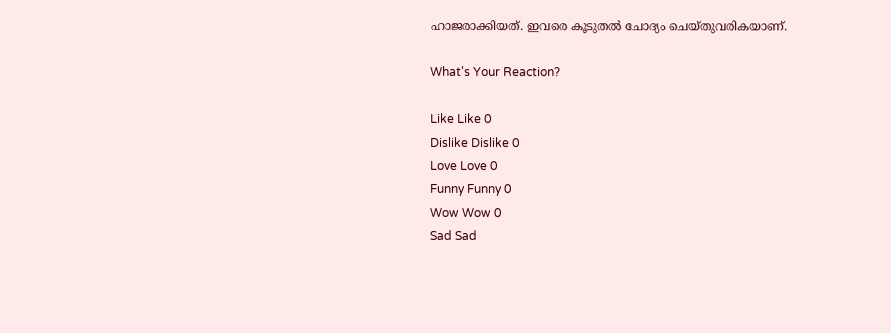ഹാജരാക്കിയത്. ഇവരെ കൂടുതൽ ചോദ്യം ചെയ്തുവരികയാണ്.

What's Your Reaction?

Like Like 0
Dislike Dislike 0
Love Love 0
Funny Funny 0
Wow Wow 0
Sad Sad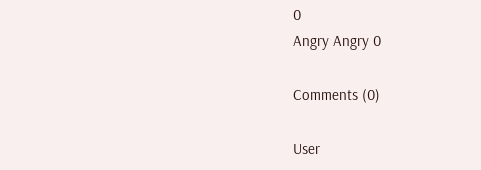0
Angry Angry 0

Comments (0)

User